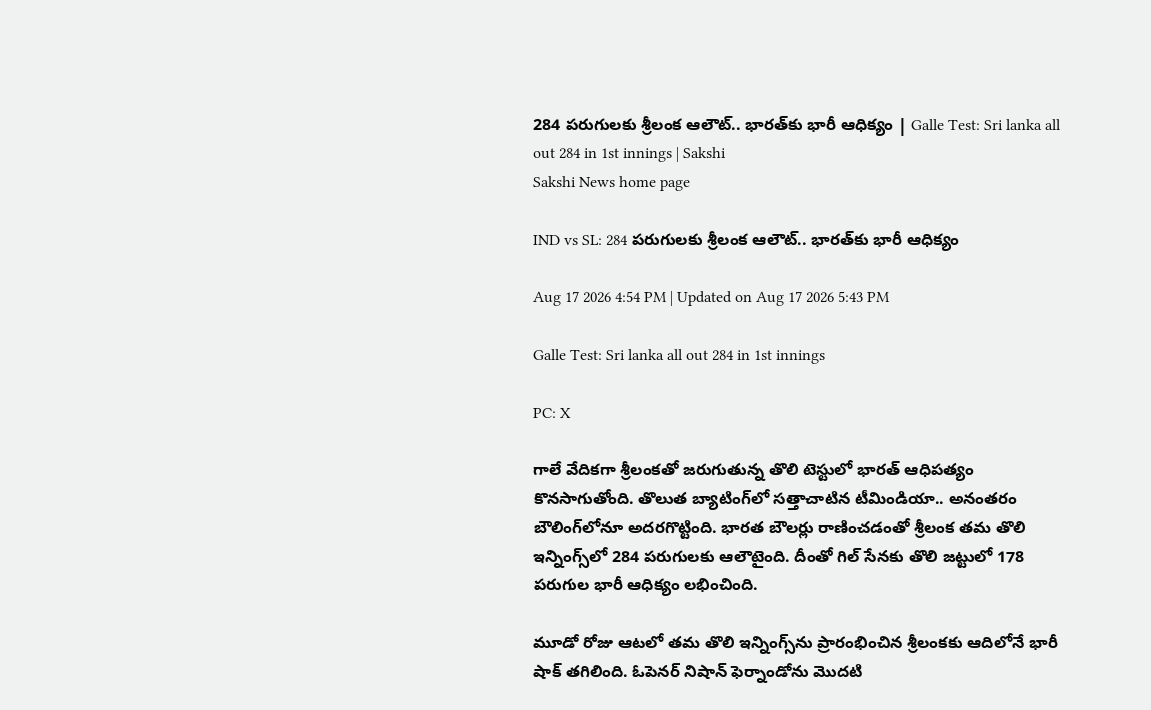284 పరుగులకు శ్రీలంక ఆలౌట్‌.. భారత్‌కు భారీ ఆధిక్యం | Galle Test: Sri lanka all out 284 in 1st innings | Sakshi
Sakshi News home page

IND vs SL: 284 పరుగులకు శ్రీలంక ఆలౌట్‌.. భారత్‌కు భారీ ఆధిక్యం

Aug 17 2026 4:54 PM | Updated on Aug 17 2026 5:43 PM

Galle Test: Sri lanka all out 284 in 1st innings

PC: X

గాలే వేదిక‌గా శ్రీలంక‌తో జ‌రుగుతున్న తొలి టెస్టులో భార‌త్ ఆధిప‌త్యం కొన‌సాగుతోంది. తొలుత బ్యాటింగ్‌లో సత్తాచాటిన టీమిండియా.. అనంతరం బౌలింగ్‌లోనూ అదరగొట్టింది. భారత బౌలర్లు రాణించడంతో శ్రీలంక తమ తొలి ఇన్నింగ్స్‌లో 284 పరుగులకు ఆలౌటైంది. దీంతో గిల్‌ సేనకు తొలి జట్టులో 178 పరుగుల భారీ ఆధిక్యం లభించింది.

మూడో రోజు ఆటలో తమ తొలి ఇన్నింగ్స్‌ను ప్రారంభించిన శ్రీలంకకు ఆదిలోనే భారీ షాక్ తగిలింది. ఓపెనర్ నిషాన్ ఫెర్నాండోను మొదటి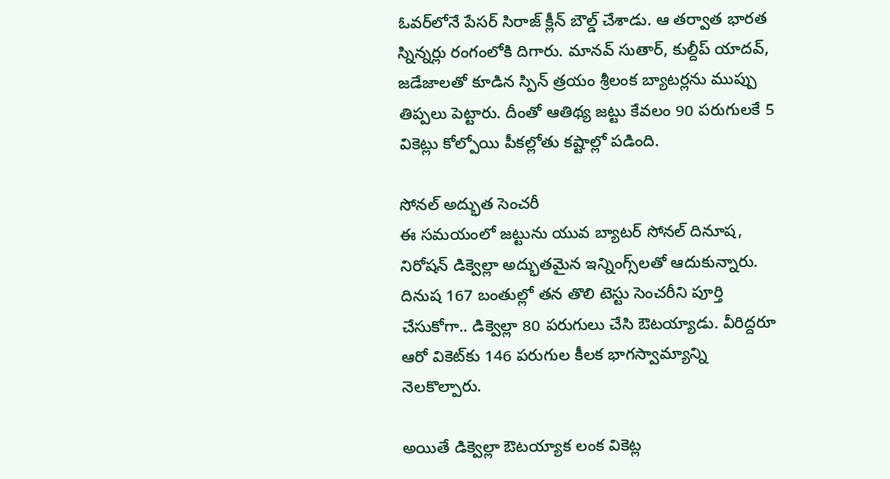ఓవర్‌లోనే పేసర్ సిరాజ్ క్లీన్ బౌల్డ్ చేశాడు. ఆ తర్వాత భారత స్నిన్నర్లు రంగంలోకి దిగారు. మానవ్ సుతార్, కుల్దీప్ యాదవ్, జడేజాలతో కూడిన స్పిన్ త్రయం శ్రీలంక బ్యాటర్లను ముప్పు తిప్పలు పెట్టారు. దీంతో ఆతిథ్య జ‌ట్టు కేవ‌లం 90 పరుగులకే 5 వికెట్లు కోల్పోయి పీక‌ల్లోతు క‌ష్టాల్లో ప‌డింది.

సోనల్ అద్భుత సెంచ‌రీ
ఈ స‌మ‌యంలో జ‌ట్టును యువ బ్యాట‌ర్ సోనల్ దినూష, నిరోషన్ డిక్వెల్లా అద్భుత‌మైన ఇన్నింగ్స్‌ల‌తో ఆదుకున్నారు. దినుష 167 బంతుల్లో త‌న తొలి టెస్టు సెంచ‌రీని పూర్తి చేసుకోగా.. డిక్వెల్లా 80 ప‌రుగులు చేసి ఔట‌య్యాడు. వీరిద్ద‌రూ ఆరో వికెట్‌కు 146 ప‌రుగుల కీల‌క భాగ‌స్వామ్యాన్ని నెల‌కొల్పారు.

అయితే డిక్వెల్లా ఔట‌య్యాక లంక వికెట్ల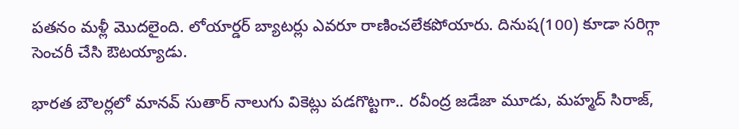ప‌త‌నం మ‌ళ్లీ మొద‌లైంది. లోయార్డ‌ర్ బ్యాట‌ర్లు ఎవ‌రూ రాణించ‌లేక‌పోయారు. దినుష(100) కూడా స‌రిగ్గా సెంచ‌రీ చేసి ఔట‌య్యాడు.

భార‌త బౌల‌ర్ల‌లో మాన‌వ్ సుతార్ నాలుగు వికెట్లు ప‌డ‌గొట్టగా.. ర‌వీంద్ర జ‌డేజా మూడు, మ‌హ్మ‌ద్ సిరాజ్‌,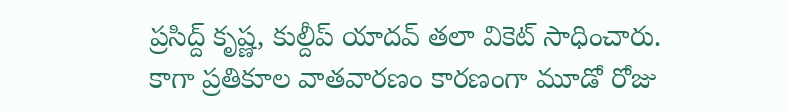ప్ర‌సిద్ద్ కృష్ణ, కుల్దీప్ యాదవ్ తలా వికెట్ సాధించారు. కాగా ప్రతికూల వాతవారణం కారణంగా మూడో రోజు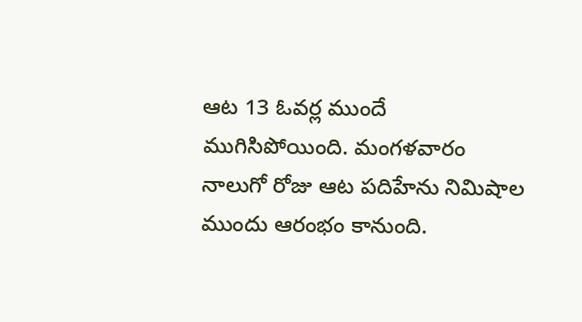ఆట 13 ఓవర్ల ముందే ముగిసిపోయింది. మంగళవారం నాలుగో రోజు ఆట పదిహేను నిమిషాల ముందు ఆరంభం కానుంది.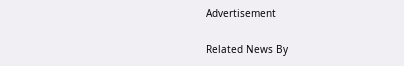Advertisement

Related News By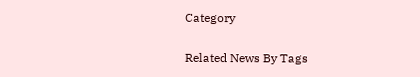Category

Related News By Tags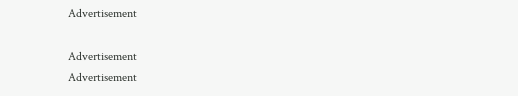Advertisement

Advertisement
Advertisement